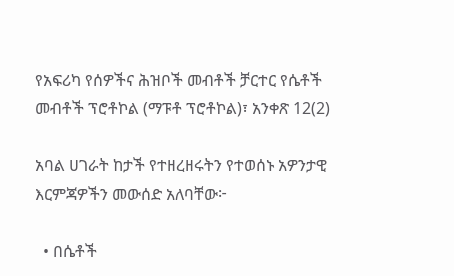የአፍሪካ የሰዎችና ሕዝቦች መብቶች ቻርተር የሴቶች መብቶች ፕሮቶኮል (ማፑቶ ፕሮቶኮል)፣ አንቀጽ 12(2)

አባል ሀገራት ከታች የተዘረዘሩትን የተወሰኑ አዎንታዊ እርምጃዎችን መውሰድ አለባቸው፦

  • በሴቶች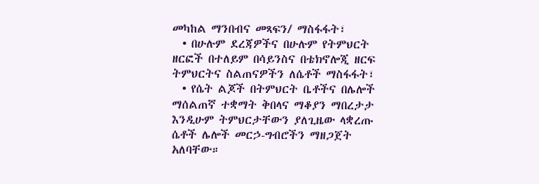መካከል ማንበብና መጻፍን/ ማስፋፋት፣
  • በሁሉም ደረጃዎችና በሁሉም የትምህርት ዘርፎች በተለይም በሳይንስና በቴክኖሎጂ ዘርፍ ትምህርትና ስልጠናዎችን ለሴቶች ማስፋፋት፣
  • የሴት ልጆች በትምህርት ቤቶችና በሌሎች ማሰልጠኛ ተቋማት ቅበላና ማቆያን ማበረታታ እንዲሁም ትምህርታቸውን ያለጊዜው ላቋረጡ ሴቶች ሌሎች መርኃ-ግብሮችን ማዘጋጀት አለባቸው።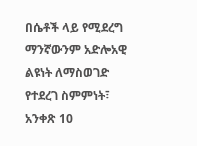በሴቶች ላይ የሚደረግ ማንኛውንም አድሎአዊ ልዩነት ለማስወገድ የተደረገ ስምምነት፣ አንቀጽ 10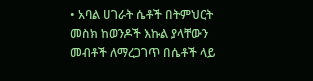• አባል ሀገራት ሴቶች በትምህርት መስክ ከወንዶች እኩል ያላቸውን መብቶች ለማረጋገጥ በሴቶች ላይ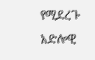የሚደረጉ አድሎዊ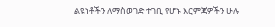ልዩነቶችን ለማስወገድ ተገቢ የሆኑ እርምጃዎችን ሁሉ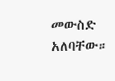መውስድ አለባቸው።